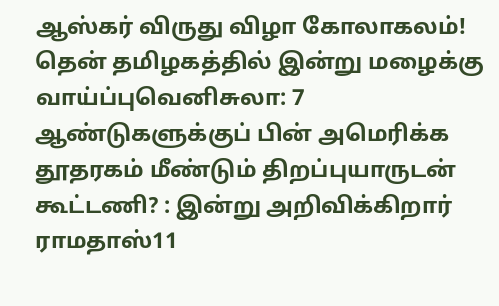ஆஸ்கர் விருது விழா கோலாகலம்! தென் தமிழகத்தில் இன்று மழைக்கு வாய்ப்புவெனிசுலா: 7 ஆண்டுகளுக்குப் பின் அமெரிக்க தூதரகம் மீண்டும் திறப்புயாருடன் கூட்டணி? : இன்று அறிவிக்கிறார் ராமதாஸ்11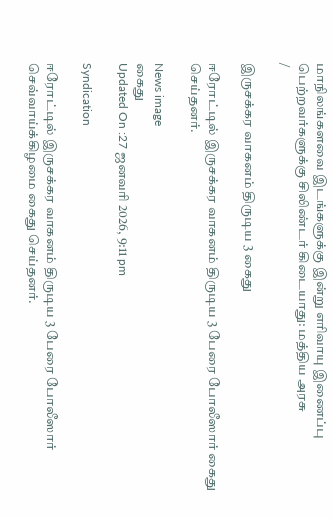மாநிலங்களவை இடங்களுக்கு இன்று எரிவாயு இணைப்பு பெற்றவர்களுக்கு சிலிண்டர் கிடையாது: மத்திய அரசு
/

இருசக்கர வாகனம் திருடிய 3 கைது

ஈரோட்டில் இருசக்கர வாகனம் திருடிய 3 பேரை போலீஸார் கைது செய்தனர்.

News image
கைது
Updated On :27 ஜனவரி 2026, 9:11 pm

Syndication

ஈரோட்டில் இருசக்கர வாகனம் திருடிய 3 பேரை போலீஸார் செவ்வாய்க்கிழமை கைது செய்தனர்.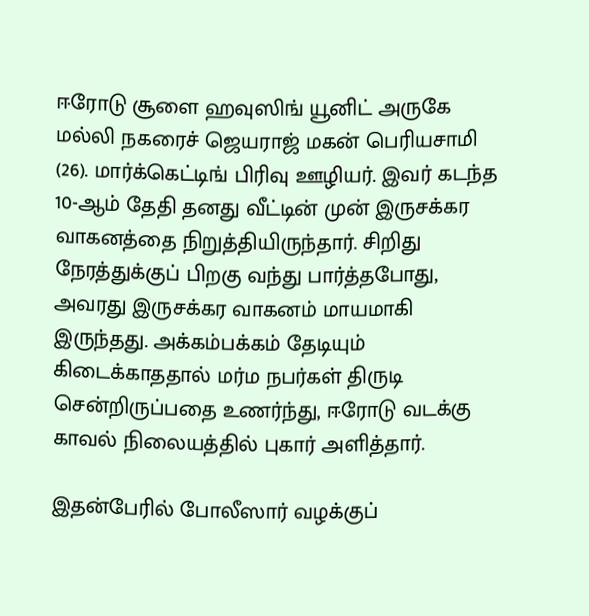ஈரோடு சூளை ஹவுஸிங் யூனிட் அருகே மல்லி நகரைச் ஜெயராஜ் மகன் பெரியசாமி (26). மார்க்கெட்டிங் பிரிவு ஊழியர். இவர் கடந்த 10-ஆம் தேதி தனது வீட்டின் முன் இருசக்கர வாகனத்தை நிறுத்தியிருந்தார். சிறிது நேரத்துக்குப் பிறகு வந்து பார்த்தபோது, அவரது இருசக்கர வாகனம் மாயமாகி இருந்தது. அக்கம்பக்கம் தேடியும் கிடைக்காததால் மர்ம நபர்கள் திருடி சென்றிருப்பதை உணர்ந்து, ஈரோடு வடக்கு காவல் நிலையத்தில் புகார் அளித்தார்.

இதன்பேரில் போலீஸார் வழக்குப்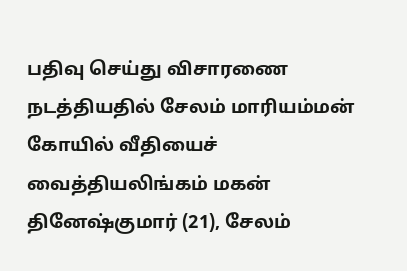பதிவு செய்து விசாரணை நடத்தியதில் சேலம் மாரியம்மன் கோயில் வீதியைச் வைத்தியலிங்கம் மகன் தினேஷ்குமார் (21), சேலம்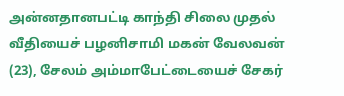அன்னதானபட்டி காந்தி சிலை முதல் வீதியைச் பழனிசாமி மகன் வேலவன் (23), சேலம் அம்மாபேட்டையைச் சேகர்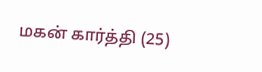மகன் கார்த்தி (25)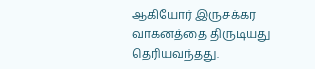ஆகியோர் இருசக்கர வாகனத்தை திருடியது தெரியவந்தது.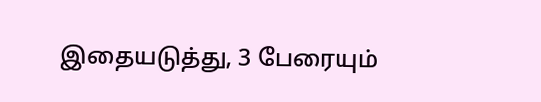இதையடுத்து, 3 பேரையும்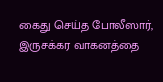கைது செய்த போலீஸார், இருசக்கர வாகனத்தை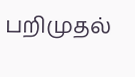பறிமுதல்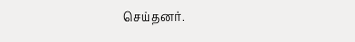செய்தனர்.